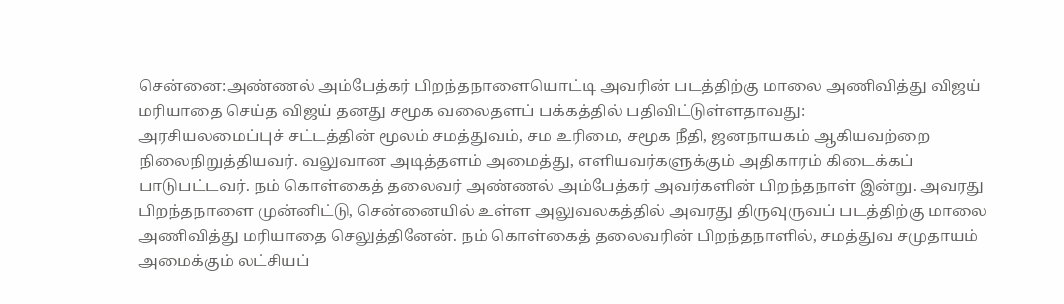சென்னை:அண்ணல் அம்பேத்கர் பிறந்தநாளையொட்டி அவரின் படத்திற்கு மாலை அணிவித்து விஜய் மரியாதை செய்த விஜய் தனது சமூக வலைதளப் பக்கத்தில் பதிவிட்டுள்ளதாவது:
அரசியலமைப்புச் சட்டத்தின் மூலம் சமத்துவம், சம உரிமை, சமூக நீதி, ஜனநாயகம் ஆகியவற்றை நிலைநிறுத்தியவர். வலுவான அடித்தளம் அமைத்து, எளியவர்களுக்கும் அதிகாரம் கிடைக்கப் பாடுபட்டவர். நம் கொள்கைத் தலைவர் அண்ணல் அம்பேத்கர் அவர்களின் பிறந்தநாள் இன்று. அவரது பிறந்தநாளை முன்னிட்டு, சென்னையில் உள்ள அலுவலகத்தில் அவரது திருவுருவப் படத்திற்கு மாலை அணிவித்து மரியாதை செலுத்தினேன். நம் கொள்கைத் தலைவரின் பிறந்தநாளில், சமத்துவ சமுதாயம் அமைக்கும் லட்சியப்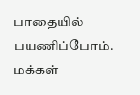பாதையில் பயணிப்போம். மக்கள்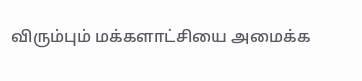விரும்பும் மக்களாட்சியை அமைக்க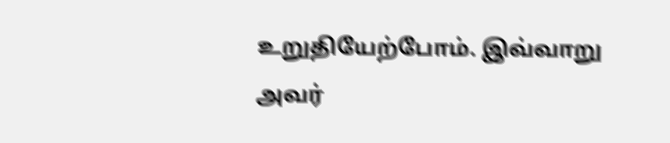உறுதியேற்போம். இவ்வாறு அவர்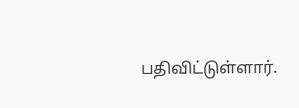பதிவிட்டுள்ளார்.